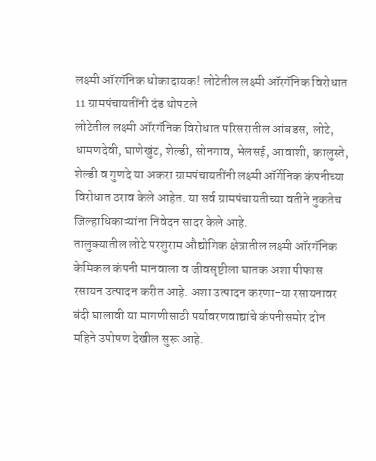लक्ष्मी ऑरगॅनिक धोकादायक! लोटेतील लक्ष्मी ऑरगॅनिक विरोधात 11 ग्रामपंचायतींनी दंड थोपटले
लोटेतील लक्ष्मी ऑरगॅनिक विरोधात परिसरातील आंबडस, लोटे, धामणदेवी, घाणेखुंट, शेल्डी, सोनगाव, भेलसई, आवाशी, कालुस्ते, शेल्डी व गुणदे या अकरा ग्रामपंचायतींनी लक्ष्मी ऑर्गेनिक कंपनीच्या विरोधात ठराव केले आहेत. या सर्व ग्रामपंचायतीच्या वतीने नुकतेच जिल्हाधिकाऱ्यांना निवेदन सादर केले आहे.
तालुक्यातील लोटे परशुराम औद्योगिक क्षेत्रातील लक्ष्मी ऑरगॅनिक केमिकल कंपनी मानवाला व जीवसृष्टीला घातक अशा पीफास रसायन उत्पादन करीत आहे. अशा उत्पादन करणा-या रसायनावर बंदी घालावी या मागणीसाठी पर्यावरणवाद्यांचे कंपनीसमोर दोन महिने उपोषण देखील सुरू आहे.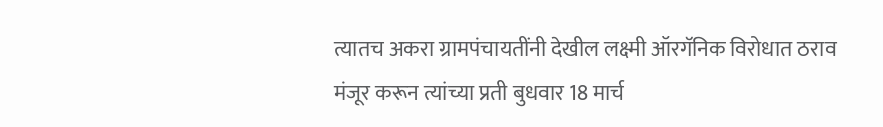त्यातच अकरा ग्रामपंचायतींनी देखील लक्ष्मी ऑरगॅनिक विरोधात ठराव मंजूर करून त्यांच्या प्रती बुधवार 18 मार्च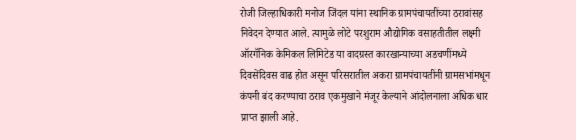रोजी जिल्हाधिकारी मनोज जिंदल यांना स्थानिक ग्रामपंचायतींच्या ठरावांसह निवेदन देण्यात आले. त्यामुळे लोटे परशुराम औद्योगिक वसाहतीतील लक्ष्मी ऑरगॅनिक केमिकल लिमिटेड या वादग्रस्त कारखान्याच्या अडचणींमध्ये दिवसेंदिवस वाढ होत असून परिसरातील अकरा ग्रामपंचायतींनी ग्रामसभांमधून कंपनी बंद करण्याचा ठराव एकमुखाने मंजूर केल्याने आंदोलनाला अधिक धार प्राप्त झाली आहे.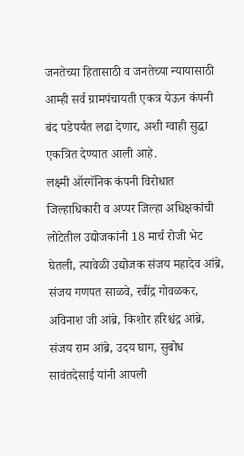जनतेच्या हितासाठी व जनतेच्या न्यायासाठी आम्ही सर्व ग्रामपंचायती एकत्र येऊन कंपनी बंद पडेपर्यंत लढा देणार, अशी ग्वाही सुद्धा एकत्रित देण्यात आली आहे.
लक्ष्मी ऑरगॅनिक कंपनी विरोधात जिल्हाधिकारी व अप्पर जिल्हा अधिक्षकांची लोटेतील उद्योजकांनी 18 मार्च रोजी भेट घेतली, त्यावेळी उद्योजक संजय महादेव आंब्रे, संजय गणपत साळवे, रवींद्र गोवळकर, अविनाश जी आंब्रे, किशोर हरिश्चंद्र आंब्रे, संजय राम आंब्रे, उदय घाग, सुबोध सावंतदेसाई यांनी आपली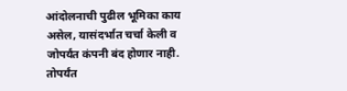आंदोलनाची पुढील भूमिका काय असेल, यासंदर्भात चर्चा केली व जोपर्यंत कंपनी बंद होणार नाही. तोपर्यंत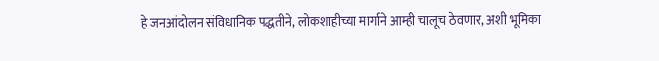हे जनआंदोलन संविधानिक पद्धतीने, लोकशाहीच्या मार्गाने आम्ही चालूच ठेवणार, अशी भूमिका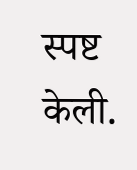स्पष्ट केली.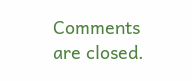Comments are closed.